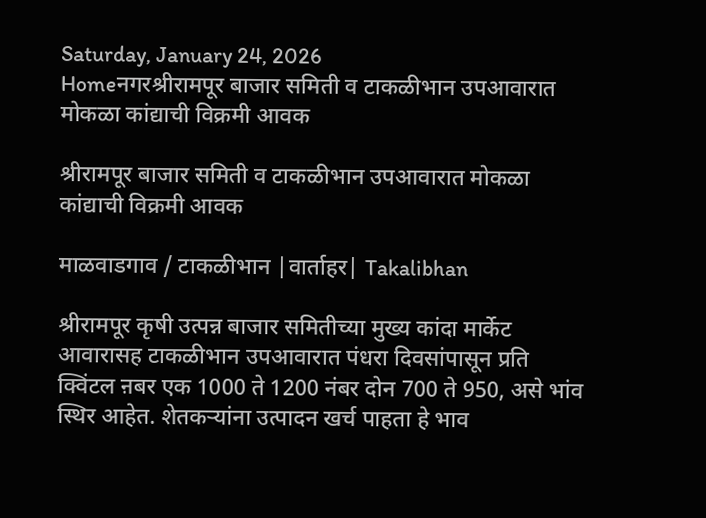Saturday, January 24, 2026
Homeनगरश्रीरामपूर बाजार समिती व टाकळीभान उपआवारात मोकळा कांद्याची विक्रमी आवक

श्रीरामपूर बाजार समिती व टाकळीभान उपआवारात मोकळा कांद्याची विक्रमी आवक

माळवाडगाव / टाकळीभान |वार्ताहर| Takalibhan

श्रीरामपूर कृषी उत्पन्न बाजार समितीच्या मुख्य कांदा मार्केट आवारासह टाकळीभान उपआवारात पंधरा दिवसांपासून प्रति क्विंटल ऩबर एक 1000 ते 1200 नंबर दोन 700 ते 950, असे भांव स्थिर आहेत. शेतकर्‍यांना उत्पादन खर्च पाहता हे भाव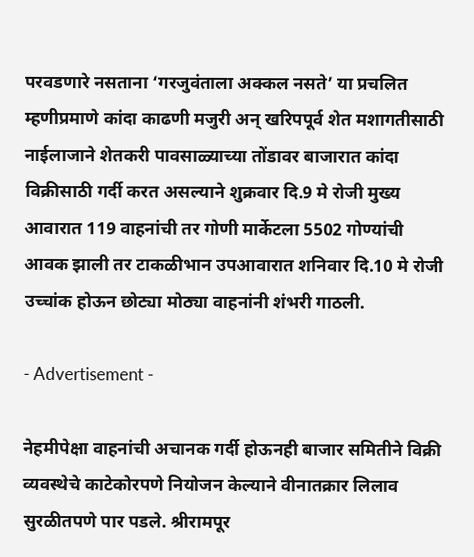परवडणारे नसताना ‘गरजुवंताला अक्कल नसते’ या प्रचलित म्हणीप्रमाणे कांदा काढणी मजुरी अन् खरिपपूर्व शेत मशागतीसाठी नाईलाजाने शेतकरी पावसाळ्याच्या तोंडावर बाजारात कांदा विक्रीसाठी गर्दी करत असल्याने शुक्रवार दि.9 मे रोजी मुख्य आवारात 119 वाहनांची तर गोणी मार्केटला 5502 गोण्यांची आवक झाली तर टाकळीभान उपआवारात शनिवार दि.10 मे रोजी उच्चांक होऊन छोट्या मोठ्या वाहनांनी शंभरी गाठली.

- Advertisement -

नेहमीपेक्षा वाहनांची अचानक गर्दी होऊनही बाजार समितीने विक्री व्यवस्थेचे काटेकोरपणे नियोजन केल्याने वीनातक्रार लिलाव सुरळीतपणे पार पडले. श्रीरामपूर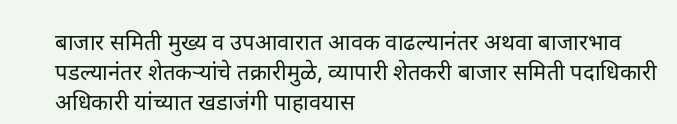बाजार समिती मुख्य व उपआवारात आवक वाढल्यानंतर अथवा बाजारभाव पडल्यानंतर शेतकर्‍यांचे तक्रारीमुळे, व्यापारी शेतकरी बाजार समिती पदाधिकारी अधिकारी यांच्यात खडाजंगी पाहावयास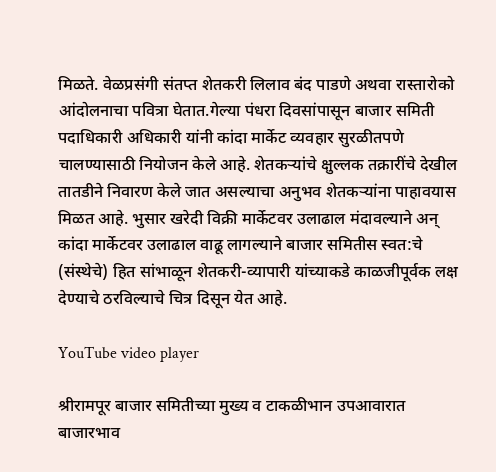मिळते. वेळप्रसंगी संतप्त शेतकरी लिलाव बंद पाडणे अथवा रास्तारोको आंदोलनाचा पवित्रा घेतात.गेल्या पंधरा दिवसांपासून बाजार समिती पदाधिकारी अधिकारी यांनी कांदा मार्केट व्यवहार सुरळीतपणे चालण्यासाठी नियोजन केले आहे. शेतकर्‍यांचे क्षुल्लक तक्रारींचे देखील तातडीने निवारण केले जात असल्याचा अनुभव शेतकर्‍यांना पाहावयास मिळत आहे. भुसार खरेदी विक्री मार्केटवर उलाढाल मंदावल्याने अन् कांदा मार्केटवर उलाढाल वाढू लागल्याने बाजार समितीस स्वत:चे (संस्थेचे) हित सांभाळून शेतकरी-व्यापारी यांच्याकडे काळजीपूर्वक लक्ष देण्याचे ठरविल्याचे चित्र दिसून येत आहे.

YouTube video player

श्रीरामपूर बाजार समितीच्या मुख्य व टाकळीभान उपआवारात बाजारभाव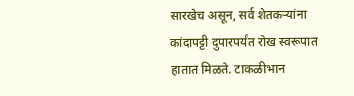सारखेच असून, सर्व शेतकर्‍यांना कांदापट्टी दुपारपर्यंत रोख स्वरूपात हातात मिळते. टाकळीभान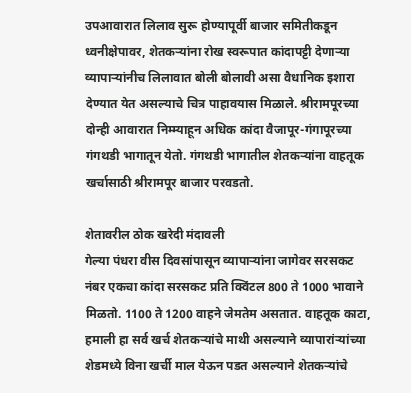उपआवारात लिलाव सुरू होण्यापूर्वी बाजार समितीकडून ध्वनीक्षेपावर, शेतकर्‍यांना रोख स्वरूपात कांदापट्टी देणार्‍या व्यापार्‍यांनीच लिलावात बोली बोलावी असा वैधानिक इशारा देण्यात येत असल्याचे चित्र पाहावयास मिळाले. श्रीरामपूरच्या दोन्ही आवारात निम्म्याहून अधिक कांदा वैजापूर-गंगापूरच्या गंगथडी भागातून येतो. गंगथडी भागातील शेतकर्‍यांना वाहतूक खर्चासाठी श्रीरामपूर बाजार परवडतो.

शेतावरील ठोक खरेदी मंदावली
गेल्या पंधरा वीस दिवसांपासून व्यापार्‍यांना जागेवर सरसकट नंबर एकचा कांदा सरसकट प्रति क्विंटल 800 ते 1000 भावाने मिळतो. 1100 ते 1200 वाहने जेमतेम असतात. वाहतूक काटा, हमाली हा सर्व खर्च शेतकर्‍यांचे माथी असल्याने व्यापारांर्‍यांच्या शेडमध्ये विना खर्ची माल येऊन पडत असल्याने शेतकर्‍यांचे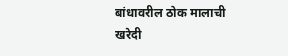बांधावरील ठोक मालाची खरेदी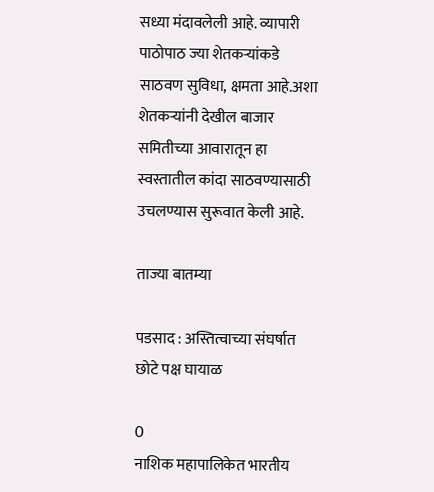सध्या मंदावलेली आहे. व्यापारी पाठोपाठ ज्या शेतकर्‍यांकडे साठवण सुविधा, क्षमता आहे.अशा शेतकर्‍यांनी देखील बाजार समितीच्या आवारातून हा स्वस्तातील कांदा साठवण्यासाठी उचलण्यास सुरूवात केली आहे.

ताज्या बातम्या

पडसाद : अस्तित्वाच्या संघर्षात छोटे पक्ष घायाळ

0
नाशिक महापालिकेत भारतीय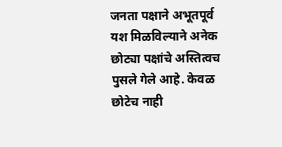जनता पक्षाने अभूतपूर्व यश मिळविल्याने अनेक छोट्या पक्षांचे अस्तित्वच पुसले गेले आहे. केवळ छोटेच नाही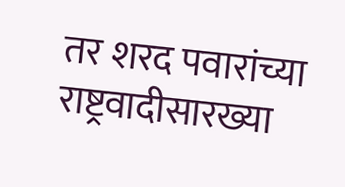तर शरद पवारांच्या राष्ट्रवादीसारख्या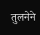तुलनेने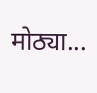मोठ्या...